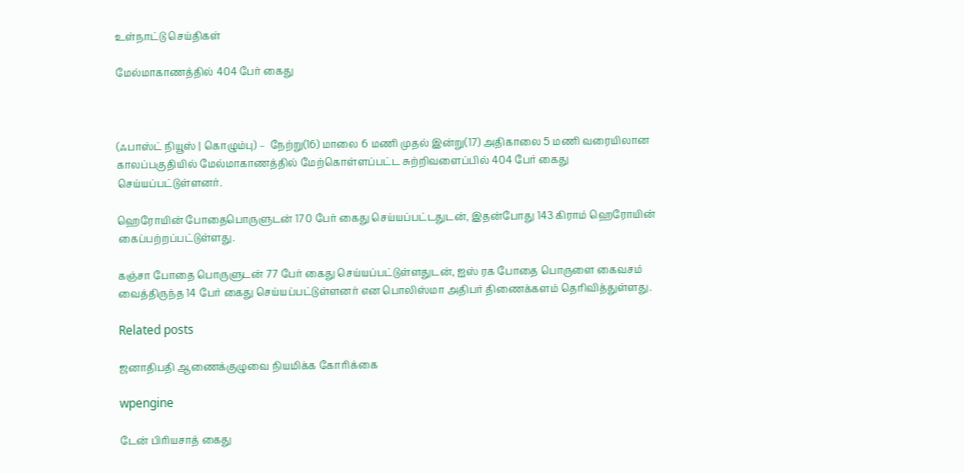உள்நாட்டு செய்திகள்

மேல்மாகாணத்தில் 404 பேர் கைது



(ஃபாஸ்ட் நியூஸ் | கொழும்பு) –  நேற்று(16) மாலை 6 மணி முதல் இன்று(17) அதிகாலை 5 மணி வரையிலான காலப்பகுதியில் மேல்மாகாணத்தில் மேற்கொள்ளப்பட்ட சுற்றிவளைப்பில் 404 பேர் கைது செய்யப்பட்டுள்ளனர்.

ஹெரோயின் போதைபொருளுடன் 170 பேர் கைது செய்யப்பட்டதுடன், இதன்போது 143 கிராம் ஹெரோயின் கைப்பற்றப்பட்டுள்ளது.

கஞ்சா போதை பொருளுடன் 77 பேர் கைது செய்யப்பட்டுள்ளதுடன், ஐஸ் ரக போதை பொருளை கைவசம் வைத்திருந்த 14 பேர் கைது செய்யப்பட்டுள்ளனர் என பொலிஸ்மா அதிபர் திணைக்களம் தெரிவித்துள்ளது.

Related posts

ஜனாதிபதி ஆணைக்குழுவை நியமிக்க கோரிக்கை

wpengine

டேன் பிரியசாத் கைது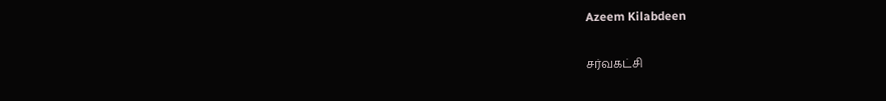Azeem Kilabdeen

சர்வகட்சி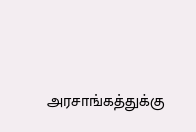அரசாங்கத்துக்கு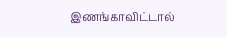இணங்காவிட்டால்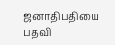ஜனாதிபதியை பதவி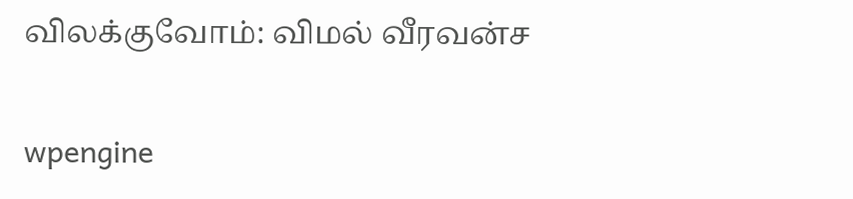விலக்குவோம்: விமல் வீரவன்ச

wpengine